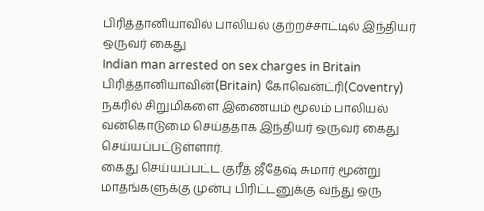பிரித்தானியாவில் பாலியல் குற்றச்சாட்டில் இந்தியர் ஒருவர் கைது
Indian man arrested on sex charges in Britain
பிரித்தானியாவின்(Britain) கோவென்ட்ரி(Coventry) நகரில் சிறுமிகளை இணையம் மூலம் பாலியல் வன்கொடுமை செய்ததாக இந்தியர் ஒருவர் கைது செய்யப்பட்டுள்ளார்.
கைது செய்யப்பட்ட குரீத் ஜீதேஷ் சுமார் மூன்று மாதங்களுக்கு முன்பு பிரிட்டனுக்கு வந்து ஒரு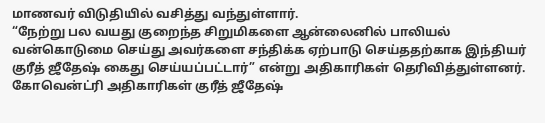மாணவர் விடுதியில் வசித்து வந்துள்ளார்.
“நேற்று பல வயது குறைந்த சிறுமிகளை ஆன்லைனில் பாலியல் வன்கொடுமை செய்து அவர்களை சந்திக்க ஏற்பாடு செய்ததற்காக இந்தியர் குரீத் ஜீதேஷ் கைது செய்யப்பட்டார்” என்று அதிகாரிகள் தெரிவித்துள்ளனர்.
கோவென்ட்ரி அதிகாரிகள் குரீத் ஜீதேஷ்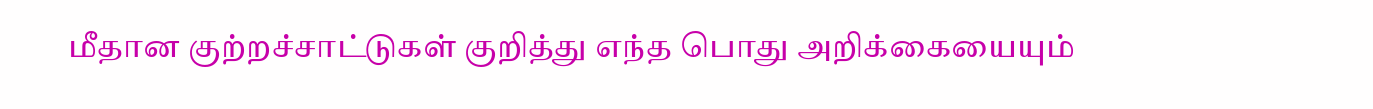மீதான குற்றச்சாட்டுகள் குறித்து எந்த பொது அறிக்கையையும்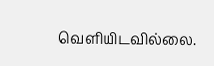வெளியிடவில்லை.